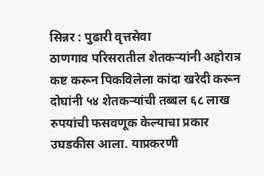सिन्नर : पुढारी वृत्तसेवा
ठाणगाव परिसरातील शेतकऱ्यांनी अहोरात्र कष्ट करून पिकविलेला कांदा खरेदी करून दोघांनी ५४ शेतकऱ्यांची तब्बल ६८ लाख रुपयांची फसवणूक केल्याचा प्रकार उघडकीस आला. याप्रकरणी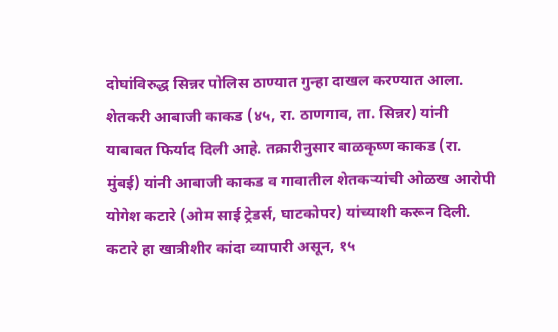दोघांविरुद्ध सिन्नर पोलिस ठाण्यात गुन्हा दाखल करण्यात आला.
शेतकरी आबाजी काकड (४५, रा. ठाणगाव, ता. सिन्नर) यांनी याबाबत फिर्याद दिली आहे. तक्रारीनुसार बाळकृष्ण काकड (रा. मुंबई) यांनी आबाजी काकड व गावातील शेतकऱ्यांची ओळख आरोपी योगेश कटारे (ओम साई ट्रेडर्स, घाटकोपर) यांच्याशी करून दिली.
कटारे हा खात्रीशीर कांदा व्यापारी असून, १५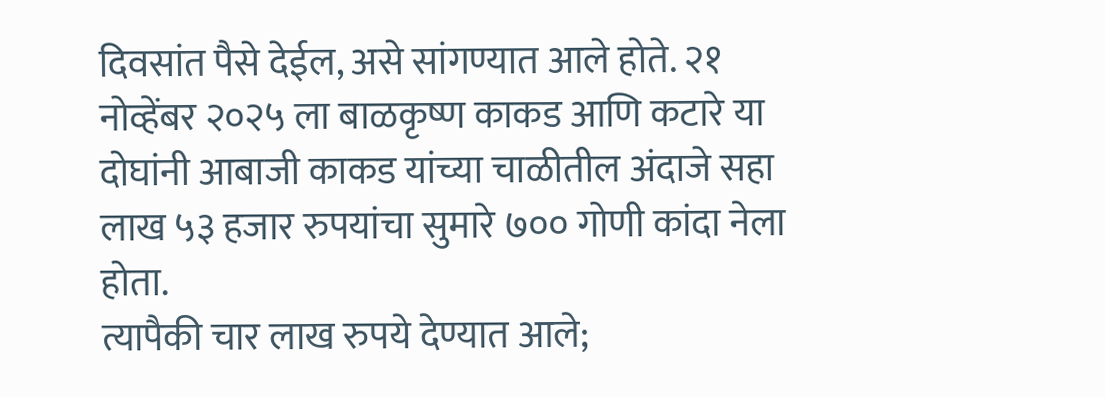दिवसांत पैसे देईल, असे सांगण्यात आले होते. २१ नोव्हेंबर २०२५ ला बाळकृष्ण काकड आणि कटारे या दोघांनी आबाजी काकड यांच्या चाळीतील अंदाजे सहा लाख ५३ हजार रुपयांचा सुमारे ७०० गोणी कांदा नेला होता.
त्यापैकी चार लाख रुपये देण्यात आले;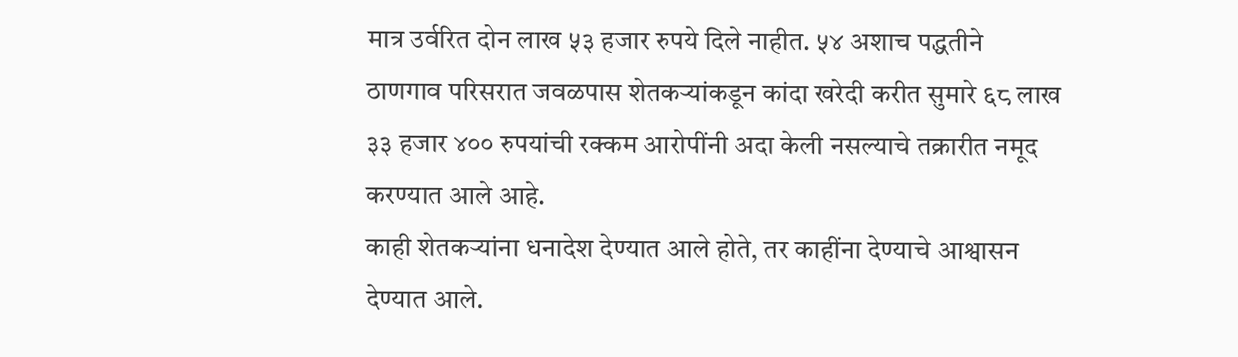मात्र उर्वरित दोन लाख ५३ हजार रुपये दिले नाहीत. ५४ अशाच पद्धतीने ठाणगाव परिसरात जवळपास शेतकऱ्यांकडून कांदा खरेदी करीत सुमारे ६८ लाख ३३ हजार ४०० रुपयांची रक्कम आरोपींनी अदा केली नसल्याचे तक्रारीत नमूद करण्यात आले आहे.
काही शेतकऱ्यांना धनादेश देण्यात आले होते, तर काहींना देण्याचे आश्वासन देण्यात आले.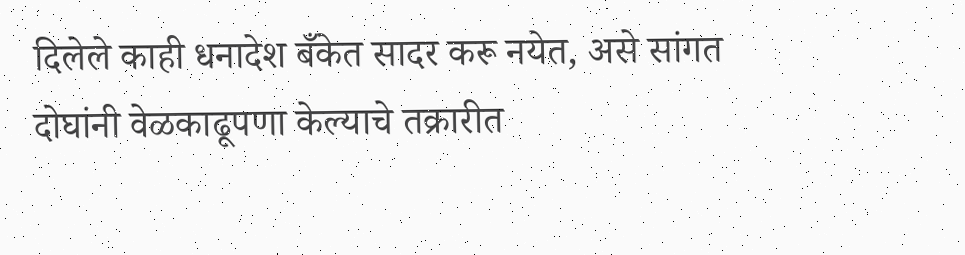दिलेले काही धनादेश बँकेत सादर करू नयेत, असे सांगत दोघांनी वेळकाढूपणा केल्याचे तक्रारीत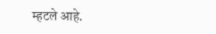म्हटले आहे.